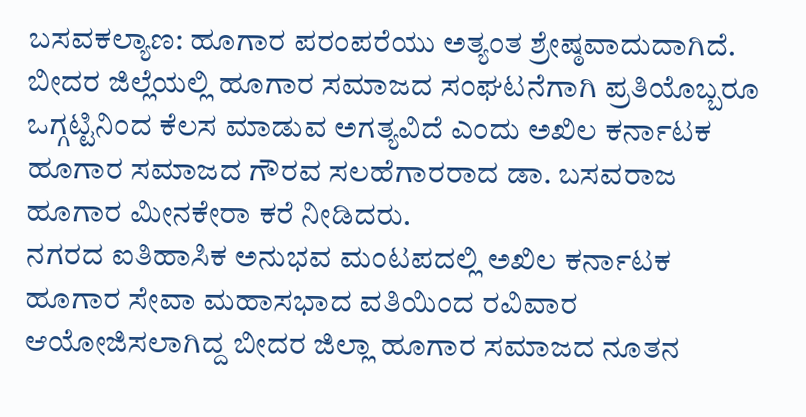ಬಸವಕಲ್ಯಾಣ: ಹೂಗಾರ ಪರಂಪರೆಯು ಅತ್ಯಂತ ಶ್ರೇಷ್ಠವಾದುದಾಗಿದೆ. ಬೀದರ ಜಿಲ್ಲೆಯಲ್ಲಿ ಹೂಗಾರ ಸಮಾಜದ ಸಂಘಟನೆಗಾಗಿ ಪ್ರತಿಯೊಬ್ಬರೂ ಒಗ್ಗಟ್ಟಿನಿಂದ ಕೆಲಸ ಮಾಡುವ ಅಗತ್ಯವಿದೆ ಎಂದು ಅಖಿಲ ಕರ್ನಾಟಕ ಹೂಗಾರ ಸಮಾಜದ ಗೌರವ ಸಲಹೆಗಾರರಾದ ಡಾ. ಬಸವರಾಜ ಹೂಗಾರ ಮೀನಕೇರಾ ಕರೆ ನೀಡಿದರು.
ನಗರದ ಐತಿಹಾಸಿಕ ಅನುಭವ ಮಂಟಪದಲ್ಲಿ ಅಖಿಲ ಕರ್ನಾಟಕ ಹೂಗಾರ ಸೇವಾ ಮಹಾಸಭಾದ ವತಿಯಿಂದ ರವಿವಾರ ಆಯೋಜಿಸಲಾಗಿದ್ದ ಬೀದರ ಜಿಲ್ಲಾ ಹೂಗಾರ ಸಮಾಜದ ನೂತನ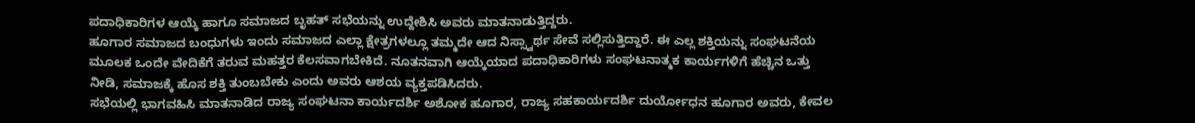ಪದಾಧಿಕಾರಿಗಳ ಆಯ್ಕೆ ಹಾಗೂ ಸಮಾಜದ ಬೃಹತ್ ಸಭೆಯನ್ನು ಉದ್ದೇಶಿಸಿ ಅವರು ಮಾತನಾಡುತ್ತಿದ್ದರು.
ಹೂಗಾರ ಸಮಾಜದ ಬಂಧುಗಳು ಇಂದು ಸಮಾಜದ ಎಲ್ಲಾ ಕ್ಷೇತ್ರಗಳಲ್ಲೂ ತಮ್ಮದೇ ಆದ ನಿಸ್ಸ್ವಾರ್ಥ ಸೇವೆ ಸಲ್ಲಿಸುತ್ತಿದ್ದಾರೆ. ಈ ಎಲ್ಲ ಶಕ್ತಿಯನ್ನು ಸಂಘಟನೆಯ ಮೂಲಕ ಒಂದೇ ವೇದಿಕೆಗೆ ತರುವ ಮಹತ್ತರ ಕೆಲಸವಾಗಬೇಕಿದೆ. ನೂತನವಾಗಿ ಆಯ್ಕೆಯಾದ ಪದಾಧಿಕಾರಿಗಳು ಸಂಘಟನಾತ್ಮಕ ಕಾರ್ಯಗಳಿಗೆ ಹೆಚ್ಚಿನ ಒತ್ತು ನೀಡಿ, ಸಮಾಜಕ್ಕೆ ಹೊಸ ಶಕ್ತಿ ತುಂಬಬೇಕು ಎಂದು ಅವರು ಆಶಯ ವ್ಯಕ್ತಪಡಿಸಿದರು.
ಸಭೆಯಲ್ಲಿ ಭಾಗವಹಿಸಿ ಮಾತನಾಡಿದ ರಾಜ್ಯ ಸಂಘಟನಾ ಕಾರ್ಯದರ್ಶಿ ಅಶೋಕ ಹೂಗಾರ, ರಾಜ್ಯ ಸಹಕಾರ್ಯದರ್ಶಿ ದುರ್ಯೋಧನ ಹೂಗಾರ ಅವರು, ಕೇವಲ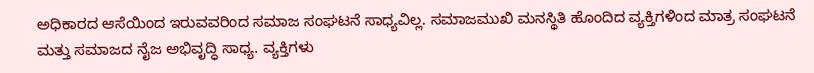ಅಧಿಕಾರದ ಆಸೆಯಿಂದ ಇರುವವರಿಂದ ಸಮಾಜ ಸಂಘಟನೆ ಸಾಧ್ಯವಿಲ್ಲ. ಸಮಾಜಮುಖಿ ಮನಸ್ಥಿತಿ ಹೊಂದಿದ ವ್ಯಕ್ತಿಗಳಿಂದ ಮಾತ್ರ ಸಂಘಟನೆ ಮತ್ತು ಸಮಾಜದ ನೈಜ ಅಭಿವೃದ್ಧಿ ಸಾಧ್ಯ. ವ್ಯಕ್ತಿಗಳು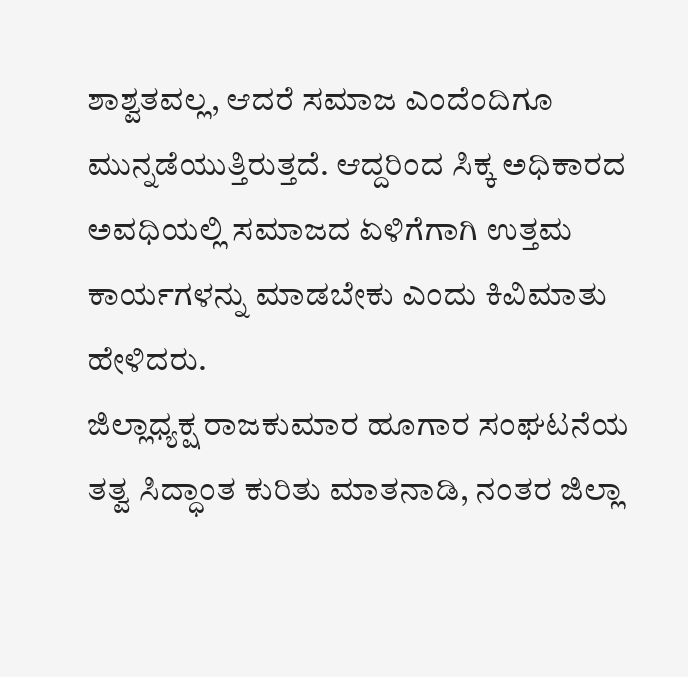ಶಾಶ್ವತವಲ್ಲ, ಆದರೆ ಸಮಾಜ ಎಂದೆಂದಿಗೂ ಮುನ್ನಡೆಯುತ್ತಿರುತ್ತದೆ. ಆದ್ದರಿಂದ ಸಿಕ್ಕ ಅಧಿಕಾರದ ಅವಧಿಯಲ್ಲಿ ಸಮಾಜದ ಏಳಿಗೆಗಾಗಿ ಉತ್ತಮ ಕಾರ್ಯಗಳನ್ನು ಮಾಡಬೇಕು ಎಂದು ಕಿವಿಮಾತು ಹೇಳಿದರು.
ಜಿಲ್ಲಾಧ್ಯಕ್ಷ ರಾಜಕುಮಾರ ಹೂಗಾರ ಸಂಘಟನೆಯ ತತ್ವ ಸಿದ್ಧಾಂತ ಕುರಿತು ಮಾತನಾಡಿ, ನಂತರ ಜಿಲ್ಲಾ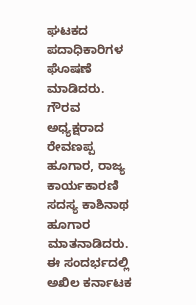ಘಟಕದ ಪದಾಧಿಕಾರಿಗಳ ಘೊಷಣೆ ಮಾಡಿದರು. ಗೌರವ ಅಧ್ಯಕ್ಷರಾದ ರೇವಣಪ್ಪ ಹೂಗಾರ, ರಾಜ್ಯ ಕಾರ್ಯಕಾರಣಿ ಸದಸ್ಯ ಕಾಶಿನಾಥ ಹೂಗಾರ ಮಾತನಾಡಿದರು.
ಈ ಸಂದರ್ಭದಲ್ಲಿ ಅಖಿಲ ಕರ್ನಾಟಕ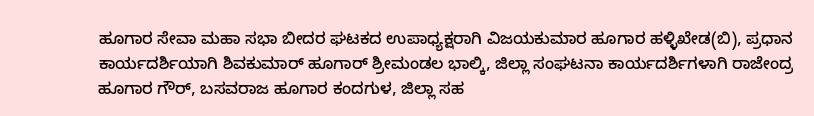ಹೂಗಾರ ಸೇವಾ ಮಹಾ ಸಭಾ ಬೀದರ ಘಟಕದ ಉಪಾಧ್ಯಕ್ಷರಾಗಿ ವಿಜಯಕುಮಾರ ಹೂಗಾರ ಹಳ್ಳಿಖೇಡ(ಬಿ), ಪ್ರಧಾನ ಕಾರ್ಯದರ್ಶಿಯಾಗಿ ಶಿವಕುಮಾರ್ ಹೂಗಾರ್ ಶ್ರೀಮಂಡಲ ಭಾಲ್ಕಿ, ಜಿಲ್ಲಾ ಸಂಘಟನಾ ಕಾರ್ಯದರ್ಶಿಗಳಾಗಿ ರಾಜೇಂದ್ರ ಹೂಗಾರ ಗೌರ್, ಬಸವರಾಜ ಹೂಗಾರ ಕಂದಗುಳ, ಜಿಲ್ಲಾ ಸಹ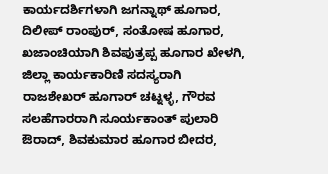ಕಾರ್ಯದರ್ಶಿಗಳಾಗಿ ಜಗನ್ನಾಥ್ ಹೂಗಾರ, ದಿಲೀಪ್ ರಾಂಪುರ್, ಸಂತೋಷ ಹೂಗಾರ, ಖಜಾಂಚಿಯಾಗಿ ಶಿವಪುತ್ರಪ್ಪ ಹೂಗಾರ ಖೇಳಗಿ, ಜಿಲ್ಲಾ ಕಾರ್ಯಕಾರಿಣಿ ಸದಸ್ಯರಾಗಿ ರಾಜಶೇಖರ್ ಹೂಗಾರ್ ಚಟ್ನಳ್ಳ, ಗೌರವ ಸಲಹೆಗಾರರಾಗಿ ಸೂರ್ಯಕಾಂತ್ ಪುಲಾರಿ ಔರಾದ್, ಶಿವಕುಮಾರ ಹೂಗಾರ ಬೀದರ,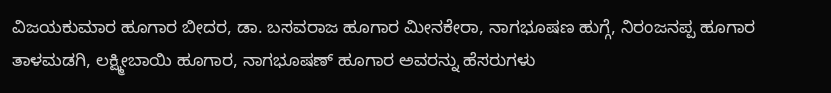ವಿಜಯಕುಮಾರ ಹೂಗಾರ ಬೀದರ, ಡಾ. ಬಸವರಾಜ ಹೂಗಾರ ಮೀನಕೇರಾ, ನಾಗಭೂಷಣ ಹುಗ್ಗೆ, ನಿರಂಜನಪ್ಪ ಹೂಗಾರ ತಾಳಮಡಗಿ, ಲಕ್ಷ್ಮೀಬಾಯಿ ಹೂಗಾರ, ನಾಗಭೂಷಣ್ ಹೂಗಾರ ಅವರನ್ನು ಹೆಸರುಗಳು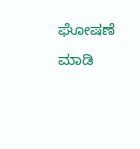ಘೋಷಣೆ ಮಾಡಿ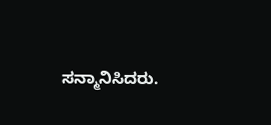ಸನ್ಮಾನಿಸಿದರು.